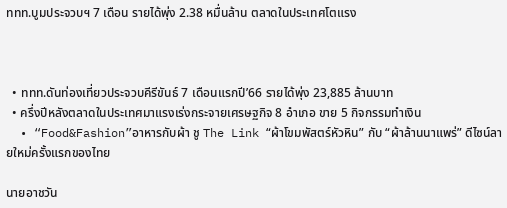ททท.บูมประจวบฯ 7 เดือน รายได้พุ่ง 2.38 หมื่นล้าน ตลาดในประเทศโตแรง



  • ททท.ดันท่องเที่ยวประจวบคีรีขันธ์ 7 เดือนแรกปี’66 รายได้พุ่ง 23,885 ล้านบาท
  • ครึ่งปีหลังตลาดในประเทศมาแรงเร่งกระจายเศรษฐกิจ 8 อำเภอ ขาย 5 กิจกรรมทำเงิน
  • “Food&Fashion”อาหารกับผ้า ชู The Link “ผ้าโขมพัสตร์หัวหิน” กับ “ผ้าล้านนาแพร่” ดีไซน์ลายใหม่ครั้งแรกของไทย

นายอาชวัน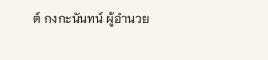ต์ กงกะนันทน์ ผู้อำนวย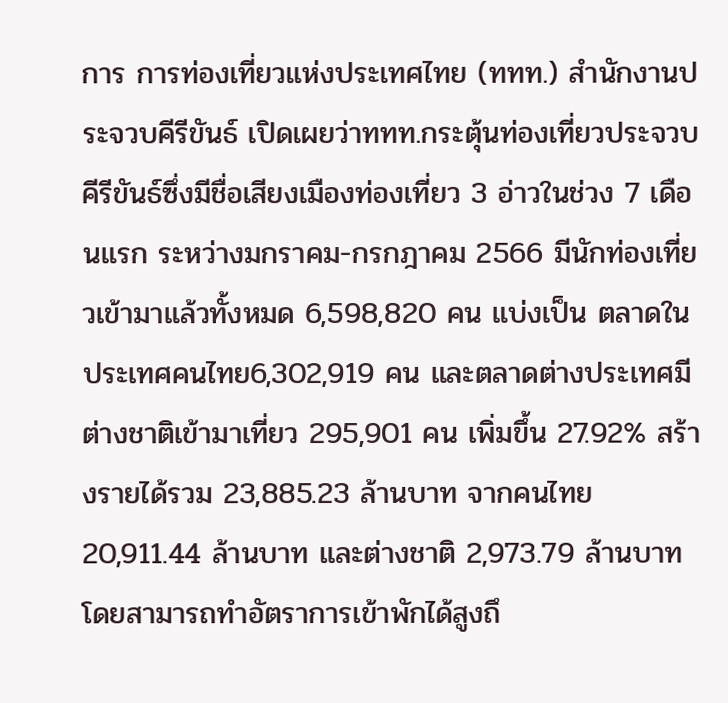การ การท่องเที่ยวแห่งประเทศไทย (ททท.) สำนักงานประจวบคีรีขันธ์ เปิดเผยว่าททท.กระตุ้นท่องเที่ยวประจวบคีรีขันธ์ซึ่งมีชื่อเสียงเมืองท่องเที่ยว 3 อ่าวในช่วง 7 เดือนแรก ระหว่างมกราคม-กรกฎาคม 2566 มีนักท่องเที่ยวเข้ามาแล้วทั้งหมด 6,598,820 คน แบ่งเป็น ตลาดในประเทศคนไทย6,302,919 คน และตลาดต่างประเทศมีต่างชาติเข้ามาเที่ยว 295,901 คน เพิ่มขึ้น 27.92% สร้างรายได้รวม 23,885.23 ล้านบาท จากคนไทย 20,911.44 ล้านบาท และต่างชาติ 2,973.79 ล้านบาท โดยสามารถทำอัตราการเข้าพักได้สูงถึ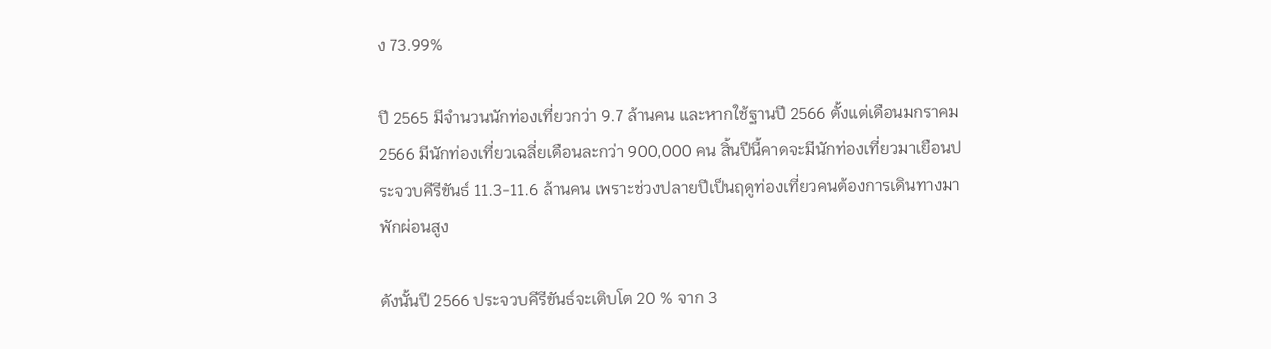ง 73.99%

ปี 2565 มีจำนวนนักท่องเที่ยวกว่า 9.7 ล้านคน และหากใช้ฐานปี 2566 ตั้งแต่เดือนมกราคม 2566 มีนักท่องเที่ยวเฉลี่ยเดือนละกว่า 900,000 คน สิ้นปีนี้คาดจะมีนักท่องเที่ยวมาเยือนประจวบคีรีขันธ์ 11.3-11.6 ล้านคน เพราะช่วงปลายปีเป็นฤดูท่องเที่ยวคนต้องการเดินทางมาพักผ่อนสูง

ดังนั้นปี 2566 ประจวบคีรีขันธ์จะเติบโต 20 % จาก 3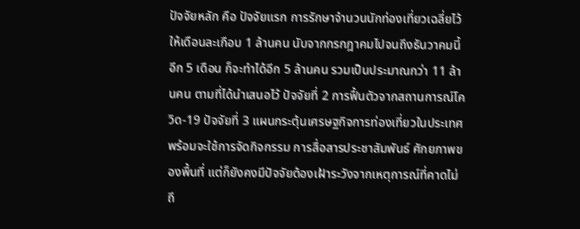ปัจจัยหลัก คือ ปัจจัยแรก การรักษาจำนวนนักท่องเที่ยวเฉลี่ยไว้ให้เดือนละเกือบ 1 ล้านคน นับจากกรกฎาคมไปจนถึงธันวาคมนี้ อีก 5 เดือน ก็จะทำได้อีก 5 ล้านคน รวมเป็นประมาณกว่า 11 ล้านคน ตามที่ได้นำเสนอไว้ ปัจจัยที่ 2 การฟื้นตัวจากสถานการณ์โควิด-19 ปัจจัยที่ 3 แผนกระตุ้นเศรษฐกิจการท่องเที่ยวในประเทศพร้อมจะใช้การจัดกิจกรรม การสื่อสารประชาสัมพันธ์ ศักยภาพของพื้นที่ แต่ก็ยังคงมีปัจจัยต้องเฝ้าระวังจากเหตุการณ์ที่คาดไม่ถึ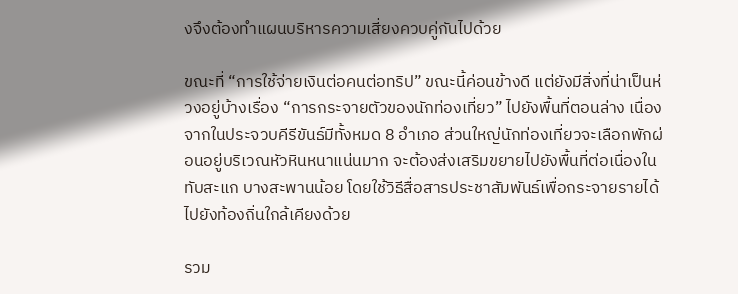งจึงต้องทำแผนบริหารความเสี่ยงควบคู่กันไปด้วย

ขณะที่ “การใช้จ่ายเงินต่อคนต่อทริป” ขณะนี้ค่อนข้างดี แต่ยังมีสิ่งที่น่าเป็นห่วงอยู่บ้างเรื่อง “การกระจายตัวของนักท่องเที่ยว” ไปยังพื้นที่ตอนล่าง เนื่องจากในประจวบคีรีขันธ์มีทั้งหมด 8 อำเภอ ส่วนใหญ่นักท่องเที่ยวจะเลือกพักผ่อนอยู่บริเวณหัวหินหนาแน่นมาก จะต้องส่งเสริมขยายไปยังพื้นที่ต่อเนื่องใน ทับสะแก บางสะพานน้อย โดยใช้วิธีสื่อสารประชาสัมพันธ์เพื่อกระจายรายได้ไปยังท้องถิ่นใกล้เคียงด้วย

รวม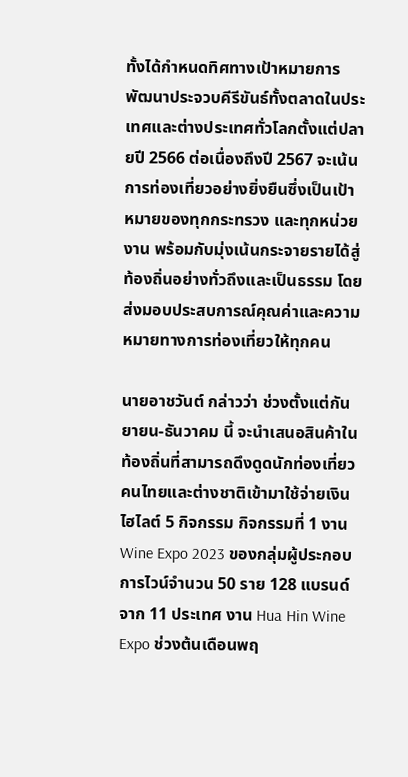ทั้งได้กำหนดทิศทางเป้าหมายการพัฒนาประจวบคีรีขันธ์ทั้งตลาดในประเทศและต่างประเทศทั่วโลกตั้งแต่ปลายปี 2566 ต่อเนื่องถึงปี 2567 จะเน้น การท่องเที่ยวอย่างยิ่งยืนซึ่งเป็นเป้าหมายของทุกกระทรวง และทุกหน่วยงาน พร้อมกับมุ่งเน้นกระจายรายได้สู่ท้องถิ่นอย่างทั่วถึงและเป็นธรรม โดยส่งมอบประสบการณ์คุณค่าและความหมายทางการท่องเที่ยวให้ทุกคน

นายอาชวันต์ กล่าวว่า ช่วงตั้งแต่กันยายน-ธันวาคม นี้ จะนำเสนอสินค้าในท้องถิ่นที่สามารถดึงดูดนักท่องเที่ยวคนไทยและต่างชาติเข้ามาใช้จ่ายเงินไฮไลต์ 5 กิจกรรม กิจกรรมที่ 1 งาน Wine Expo 2023 ของกลุ่มผู้ประกอบการไวน์จำนวน 50 ราย 128 แบรนด์ จาก 11 ประเทศ งาน Hua Hin Wine Expo ช่วงต้นเดือนพฤ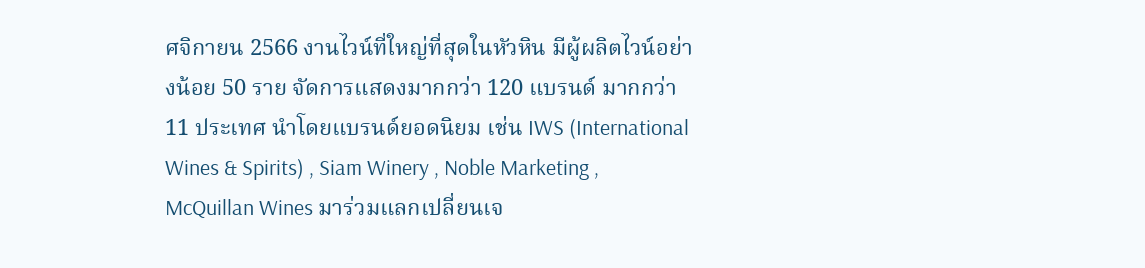ศจิกายน 2566 งานไวน์ที่ใหญ่ที่สุดในหัวหิน มีผู้ผลิตไวน์อย่างน้อย 50 ราย จัดการแสดงมากกว่า 120 แบรนด์ มากกว่า 11 ประเทศ นำโดยแบรนด์ยอดนิยม เช่น IWS (International Wines & Spirits) , Siam Winery , Noble Marketing , McQuillan Wines มาร่วมแลกเปลี่ยนเจ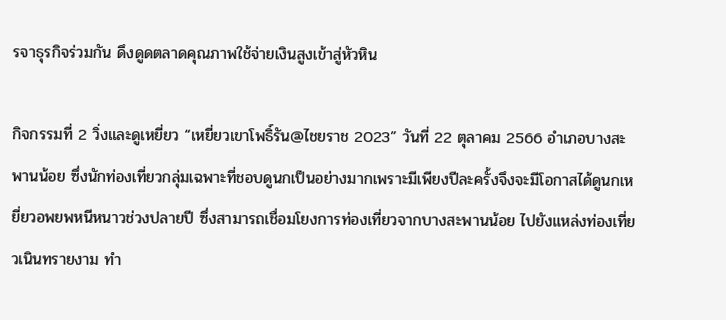รจาธุรกิจร่วมกัน ดึงดูดตลาดคุณภาพใช้จ่ายเงินสูงเข้าสู่หัวหิน

กิจกรรมที่ 2 วิ่งและดูเหยี่ยว “เหยี่ยวเขาโพธิ์รัน@ไชยราช 2023” วันที่ 22 ตุลาคม 2566 อำเภอบางสะพานน้อย ซึ่งนักท่องเที่ยวกลุ่มเฉพาะที่ชอบดูนกเป็นอย่างมากเพราะมีเพียงปีละครั้งจึงจะมีโอกาสได้ดูนกเหยี่ยวอพยพหนีหนาวช่วงปลายปี ซึ่งสามารถเชื่อมโยงการท่องเที่ยวจากบางสะพานน้อย ไปยังแหล่งท่องเที่ยวเนินทรายงาม ทำ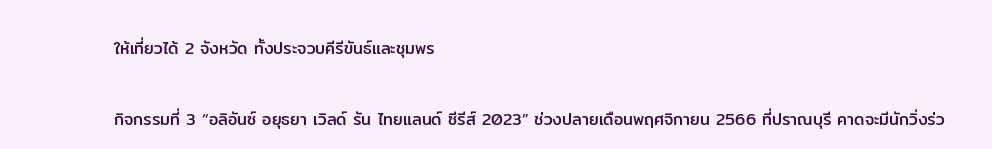ให้เที่ยวได้ 2 จังหวัด ทั้งประจวบคีรีขันธ์และชุมพร

กิจกรรมที่ 3 “อลิอันซ์ อยุธยา เวิลด์ รัน ไทยแลนด์ ซีรีส์ 2023” ช่วงปลายเดือนพฤศจิกายน 2566 ที่ปราณบุรี คาดจะมีนักวิ่งร่ว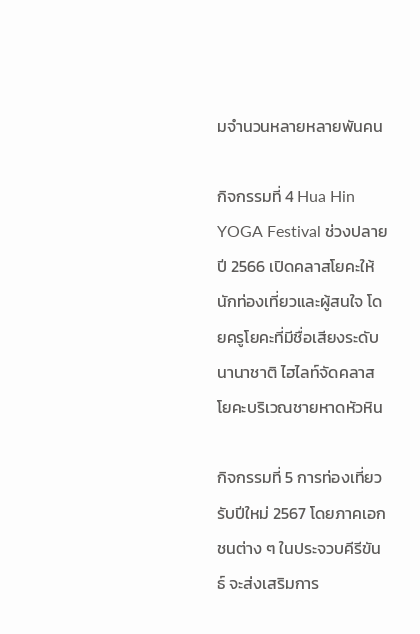มจำนวนหลายหลายพันคน

กิจกรรมที่ 4 Hua Hin YOGA Festival ช่วงปลายปี 2566 เปิดคลาสโยคะให้นักท่องเที่ยวและผู้สนใจ โดยครูโยคะที่มีชื่อเสียงระดับนานาชาติ ไฮไลท์จัดคลาสโยคะบริเวณชายหาดหัวหิน

กิจกรรมที่ 5 การท่องเที่ยวรับปีใหม่ 2567 โดยภาคเอกชนต่าง ๆ ในประจวบคีรีขันธ์ จะส่งเสริมการ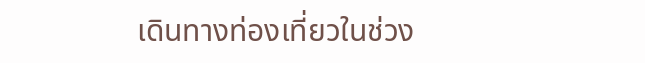เดินทางท่องเที่ยวในช่วง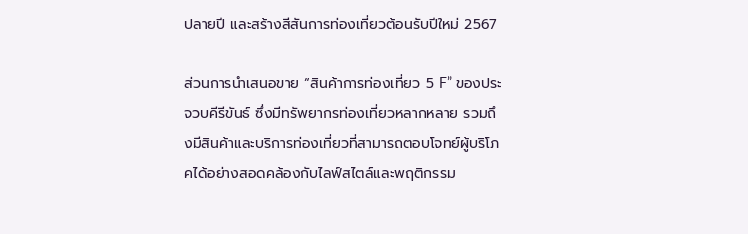ปลายปี และสร้างสีสันการท่องเที่ยวต้อนรับปีใหม่ 2567

ส่วนการนำเสนอขาย “สินค้าการท่องเที่ยว 5 F” ของประจวบคีรีขันธ์ ซึ่งมีทรัพยากรท่องเที่ยวหลากหลาย รวมถึงมีสินค้าและบริการท่องเที่ยวที่สามารถตอบโจทย์ผู้บริโภคได้อย่างสอดคล้องกับไลฟ์สไตล์และพฤติกรรม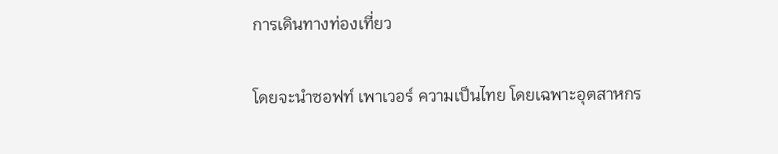การเดินทางท่องเที่ยว

โดยจะนำซอฟท์ เพาเวอร์ ความเป็นไทย โดยเฉพาะอุตสาหกร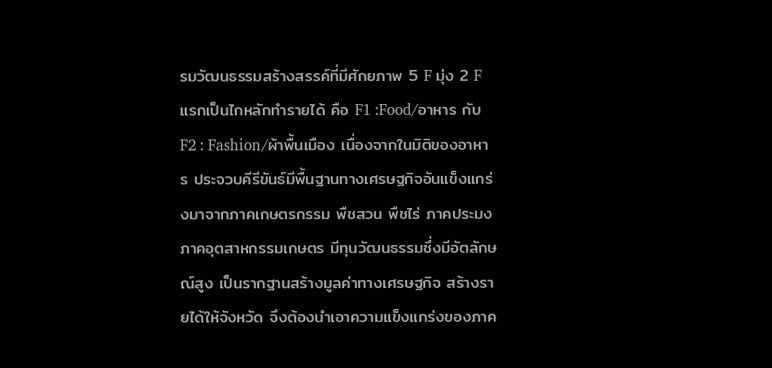รมวัฒนธรรมสร้างสรรค์ที่มีศักยภาพ 5 F มุ่ง 2 F แรกเป็นไกหลักทำรายได้ คือ F1 :Food/อาหาร กับ F2 : Fashion/ผ้าพื้นเมือง เนื่องจากในมิติของอาหาร ประจวบคีรีขันธ์มีพื้นฐานทางเศรษฐกิจอันแข็งแกร่งมาจากภาคเกษตรกรรม พืชสวน พืชไร่ ภาคประมง ภาคอุตสาหกรรมเกษตร มีทุนวัฒนธรรมซึ่งมีอัตลักษณ์สูง เป็นรากฐานสร้างมูลค่าทางเศรษฐกิจ สร้างรายได้ให้จังหวัด จึงต้องนำเอาความแข็งแกร่งของภาค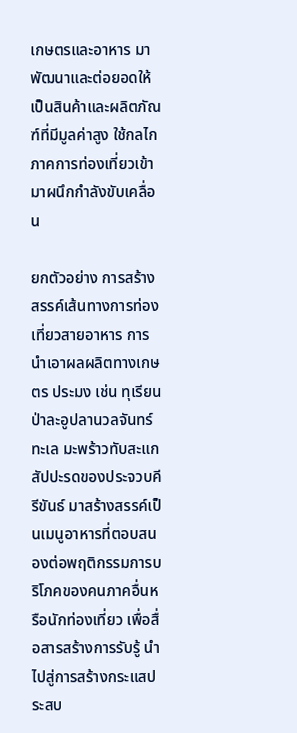เกษตรและอาหาร มาพัฒนาและต่อยอดให้เป็นสินค้าและผลิตภัณฑ์ที่มีมูลค่าสูง ใช้กลไกภาคการท่องเที่ยวเข้ามาผนึกกำลังขับเคลื่อน

ยกตัวอย่าง การสร้างสรรค์เส้นทางการท่องเที่ยวสายอาหาร การนำเอาผลผลิตทางเกษตร ประมง เช่น ทุเรียนป่าละอูปลานวลจันทร์ทะเล มะพร้าวทับสะแก สัปปะรดของประจวบคีรีขันธ์ มาสร้างสรรค์เป็นเมนูอาหารที่ตอบสนองต่อพฤติกรรมการบริโภคของคนภาคอื่นหรือนักท่องเที่ยว เพื่อสื่อสารสร้างการรับรู้ นำไปสู่การสร้างกระแสประสบ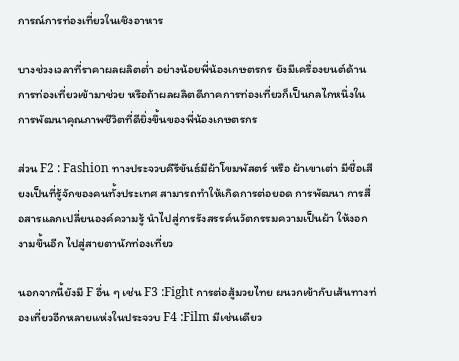การณ์การท่องเที่ยวในเชิงอาหาร

บางช่วงเวลาที่ราคาผลผลิตต่ำ อย่างน้อยพี่น้องเกษตรกร ยังมีเครื่องยนต์ด้านการท่องเที่ยวเข้ามาช่วย หรือถ้าผลผลิตดีภาคการท่องเที่ยวก็เป็นกลไกหนึ่งในการพัฒนาคุณภาพชีวิตที่ดียิ่งขึ้นของพี่น้องเกษตรกร

ส่วน F2 : Fashion ทางประจวบคีรีขันธ์มีผ้าโขมพัสตร์ หรือ ผ้าเขาเต่า มีชื่อเสียงเป็นที่รู้จักของคนทั้งประเทศ สามารถทำให้เกิดการต่อยอด การพัฒนา การสื่อสารแลกเปลี่ยนองค์ความรู้ นำไปสู่การรังสรรค์นวัตกรรมความเป็นผ้า ให้งอกงามขึ้นอีก ไปสู่สายตานักท่องเที่ยว

นอกจากนี้ยังมี F อื่น ๆ เช่น F3 :Fight การต่อสู้มวยไทย ผนวกเข้ากับเส้นทางท่องเที่ยวอีกหลายแห่งในประจวบ F4 :Film มีเช่นเดียว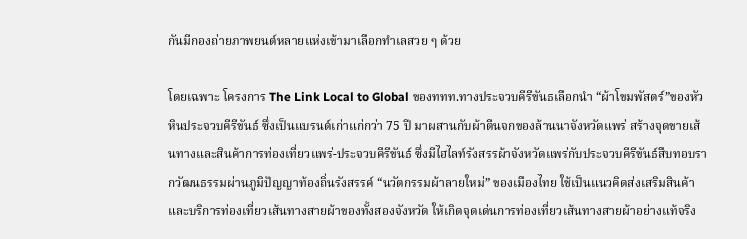กันมีกองถ่ายภาพยนต์หลายแห่งเข้ามาเลือกทำเลสวย ๆ ด้วย

โดยเฉพาะ โครงการ The Link Local to Global ของททท.ทางประจวบคีรีขันธเลือกนำ “ผ้าโขมพัสตร์”ของหัวหินประจวบคีรีขันธ์ ซึ่งเป็นแบรนด์เก่าแก่กว่า 75 ปี มาผสานกับผ้าตีนจกของล้านนาจังหวัดแพร่ สร้างจุดขายเส้นทางและสินค้าการท่องเที่ยวแพร่-ประจวบคีรีขันธ์ ซึ่งมีไฮไลท์รังสรรผ้าจังหวัดแพร่กับประจวบคีรีขันธ์สืบทอบรากวัฒนธรรมผ่านภูมิปัญญาท้องถิ่นรังสรรค์ “นวัตกรรมผ้าลายใหม่” ของเมืองไทย ใช้เป็นแนวคิดส่งเสริมสินค้าและบริการท่องเที่ยวเส้นทางสายผ้าของทั้งสองจังหวัด ให้เกิดจุดเด่นการท่องเที่ยวเส้นทางสายผ้าอย่างแท้จริง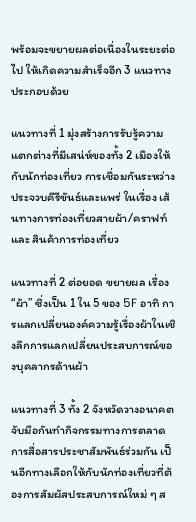พร้อมจะขยายผลต่อเนื่องในระยะต่อไป ให้เกิดความสำเร็จอีก 3 แนวทาง ประกอบด้วย

แนวทางที่ 1 มุ่งสร้างการรับรู้ความแตกต่างที่มีเสน่ห์ของทั้ง 2 เมืองให้กับนักท่องเที่ยว การเชื่อมกันระหว่างประจวบคีรีขันธ์และแพร่ ในเรื่อง เส้นทางการท่องเที่ยวสายผ้า/คราฟท์ และ สินค้าการท่องเที่ยว

แนวทางที่ 2 ต่อยอด ขยายผล เรื่อง “ผ้า” ซึ่งเป็น 1 ใน 5 ของ 5F อาทิ การแลกเปลี่ยนองค์ความรู้เรื่องผ้าในเชิงลึกการแลกเปลี่ยนประสบการณ์ของบุคลากรด้านผ้า

แนวทางที่ 3 ทั้ง 2 จังหวัดวางอนาคตจับมือกันทำกิจกรรมทางการตลาด การสื่อสารประชาสัมพันธ์ร่วมกัน เป็นอีกทางเลือกให้กับนักท่องเที่ยวที่ต้องการสัมผัสประสบการณ์ใหม่ ๆ ส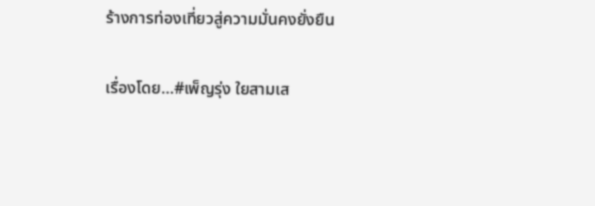ร้างการท่องเที่ยวสู่ความมั่นคงยั่งยืน

เรื่องโดย…#เพ็ญรุ่ง ใยสามเส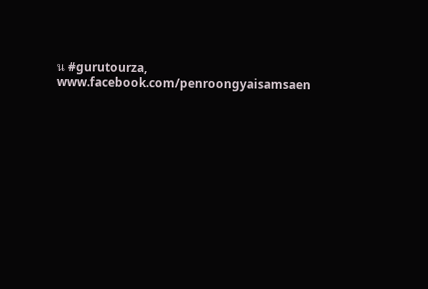น #gurutourza, www.facebook.com/penroongyaisamsaen